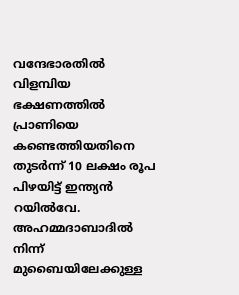വന്ദേഭാരതിൽ വിളമ്പിയ ഭക്ഷണത്തിൽ പ്രാണിയെ കണ്ടെത്തിയതിനെ തുടർന്ന് 10 ലക്ഷം രൂപ പിഴയിട്ട് ഇന്ത്യൻ റയിൽവേ. അഹമ്മദാബാദിൽ നിന്ന് മുബൈയിലേക്കുള്ള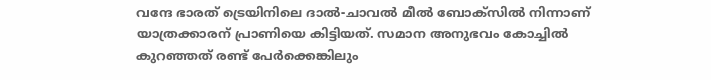വന്ദേ ഭാരത് ട്രെയിനിലെ ദാൽ-ചാവൽ മീൽ ബോക്സിൽ നിന്നാണ് യാത്രക്കാരന് പ്രാണിയെ കിട്ടിയത്. സമാന അനുഭവം കോച്ചിൽ കുറഞ്ഞത് രണ്ട് പേർക്കെങ്കിലും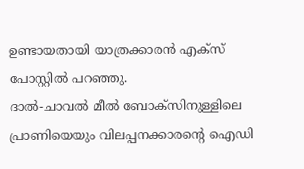ഉണ്ടായതായി യാത്രക്കാരൻ എക്സ് പോസ്റ്റിൽ പറഞ്ഞു.
ദാൽ-ചാവൽ മീൽ ബോക്സിനുള്ളിലെ പ്രാണിയെയും വിലപ്പനക്കാരന്റെ ഐഡി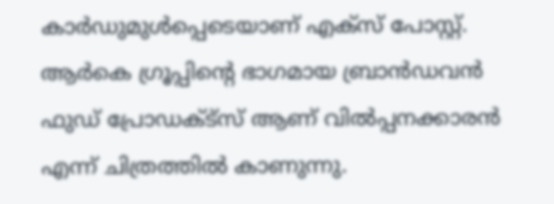കാർഡുമുൾപ്പെടെയാണ് എക്സ് പോസ്റ്റ്. ആർകെ ഗ്രൂപ്പിന്റെ ഭാഗമായ ബ്രാൻഡവൻ ഫുഡ് പ്രോഡക്ട്സ് ആണ് വിൽപ്പനക്കാരൻ എന്ന് ചിത്രത്തിൽ കാണുന്നു.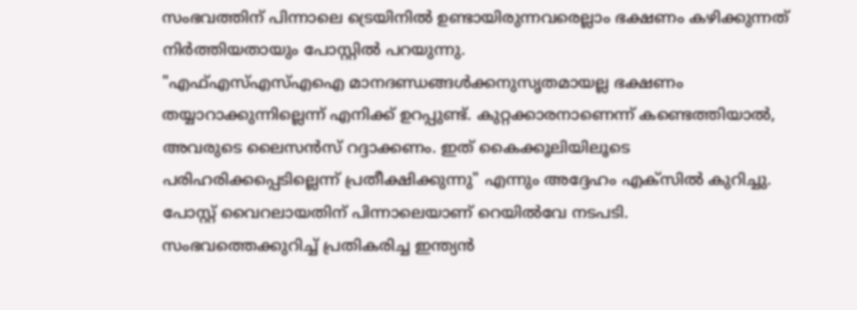സംഭവത്തിന് പിന്നാലെ ട്രെയിനിൽ ഉണ്ടായിരുന്നവരെല്ലാം ഭക്ഷണം കഴിക്കുന്നത് നിർത്തിയതായും പോസ്റ്റിൽ പറയുന്നു.
"എഫ്എസ്എസ്എഐ മാനദണ്ഡങ്ങൾക്കനുസൃതമായല്ല ഭക്ഷണം തയ്യാറാക്കുന്നില്ലെന്ന് എനിക്ക് ഉറപ്പുണ്ട്. കുറ്റക്കാരനാണെന്ന് കണ്ടെത്തിയാൽ, അവരുടെ ലൈസൻസ് റദ്ദാക്കണം. ഇത് കൈക്കൂലിയിലൂടെ പരിഹരിക്കപ്പെടില്ലെന്ന് പ്രതീക്ഷിക്കുന്നു" എന്നും അദ്ദേഹം എക്സിൽ കുറിച്ചു. പോസ്റ്റ് വൈറലായതിന് പിന്നാലെയാണ് റെയിൽവേ നടപടി.
സംഭവത്തെക്കുറിച്ച് പ്രതികരിച്ച ഇന്ത്യൻ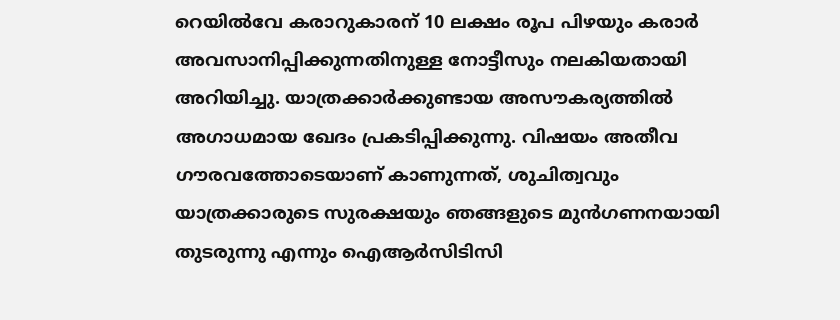റെയിൽവേ കരാറുകാരന് 10 ലക്ഷം രൂപ പിഴയും കരാർ അവസാനിപ്പിക്കുന്നതിനുള്ള നോട്ടീസും നലകിയതായി അറിയിച്ചു. യാത്രക്കാർക്കുണ്ടായ അസൗകര്യത്തിൽ അഗാധമായ ഖേദം പ്രകടിപ്പിക്കുന്നു. വിഷയം അതീവ ഗൗരവത്തോടെയാണ് കാണുന്നത്, ശുചിത്വവും യാത്രക്കാരുടെ സുരക്ഷയും ഞങ്ങളുടെ മുൻഗണനയായി തുടരുന്നു എന്നും ഐആർസിടിസി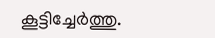കൂട്ടിച്ചേർത്തു.